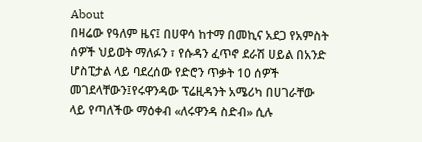About
በዛሬው የዓለም ዜና፤ በሀዋሳ ከተማ በመኪና አደጋ የአምስት ሰዎች ህይወት ማለፉን ፣ የሱዳን ፈጥኖ ደራሽ ሀይል በአንድ ሆስፒታል ላይ ባደረሰው የድሮን ጥቃት 10 ሰዎች መገደላቸውን፤የሩዋንዳው ፕሬዚዳንት አሜሪካ በሀገራቸው ላይ የጣለችው ማዕቀብ «ለሩዋንዳ ስድብ» ሲሉ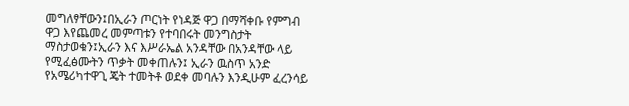መግለፃቸውን፤በኢራን ጦርነት የነዳጅ ዋጋ በማሻቀቡ የምግብ ዋጋ እየጨመረ መምጣቱን የተባበሩት መንግስታት ማስታወቁን፤ኢራን እና እሥራኤል አንዳቸው በአንዳቸው ላይ የሚፈፅሙትን ጥቃት መቀጠሉን፤ ኢራን ዉስጥ አንድ የአሜሪካተዋጊ ጄት ተመትቶ ወደቀ መባሉን እንዲሁም ፈረንሳይ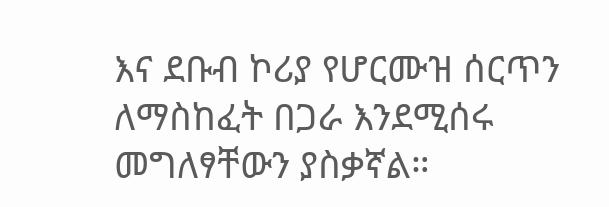እና ደቡብ ኮሪያ የሆርሙዝ ሰርጥን ለማስከፈት በጋራ እንደሚሰሩ መግለፃቸውን ያስቃኛል።